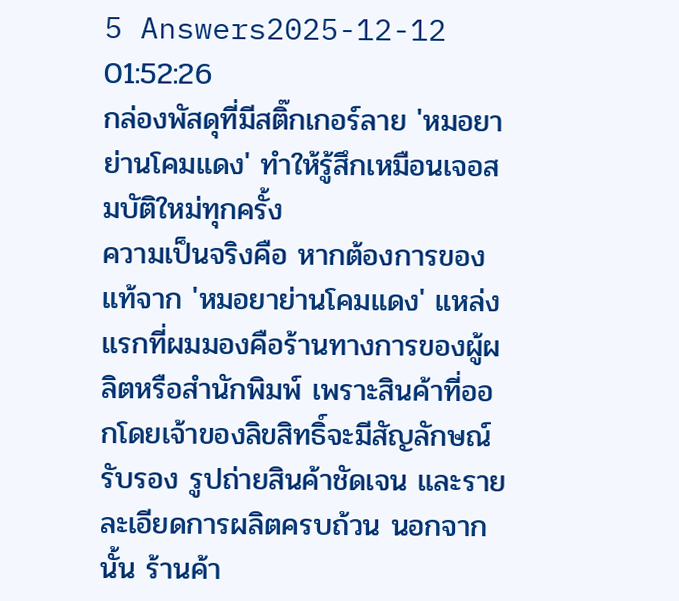5 Answers2025-12-12 01:52:26
กล่องพัสดุที่มีสติ๊กเกอร์ลาย 'หมอยาย่านโคมแดง' ทำให้รู้สึกเหมือนเจอสมบัติใหม่ทุกครั้ง
ความเป็นจริงคือ หากต้องการของแท้จาก 'หมอยาย่านโคมแดง' แหล่งแรกที่ผมมองคือร้านทางการของผู้ผลิตหรือสำนักพิมพ์ เพราะสินค้าที่ออกโดยเจ้าของลิขสิทธิ์จะมีสัญลักษณ์รับรอง รูปถ่ายสินค้าชัดเจน และรายละเอียดการผลิตครบถ้วน นอกจากนั้น ร้านค้า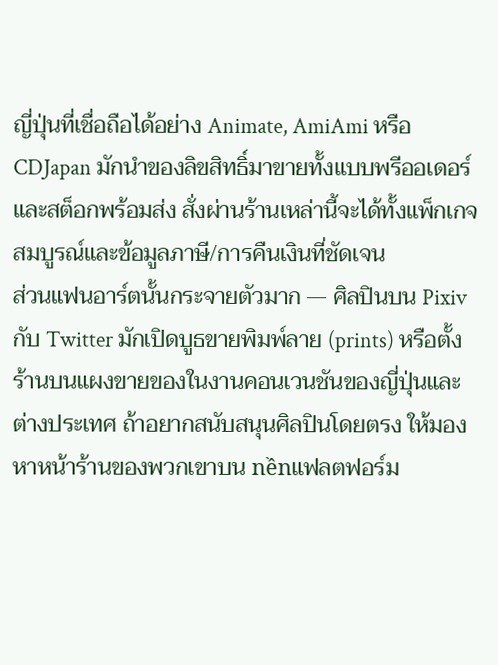ญี่ปุ่นที่เชื่อถือได้อย่าง Animate, AmiAmi หรือ CDJapan มักนำของลิขสิทธิ์มาขายทั้งแบบพรีออเดอร์และสต็อกพร้อมส่ง สั่งผ่านร้านเหล่านี้จะได้ทั้งแพ็กเกจสมบูรณ์และข้อมูลภาษี/การคืนเงินที่ชัดเจน
ส่วนแฟนอาร์ตนั้นกระจายตัวมาก — ศิลปินบน Pixiv กับ Twitter มักเปิดบูธขายพิมพ์ลาย (prints) หรือตั้งร้านบนแผงขายของในงานคอนเวนชันของญี่ปุ่นและต่างประเทศ ถ้าอยากสนับสนุนศิลปินโดยตรง ให้มองหาหน้าร้านของพวกเขาบน nềnแฟลตฟอร์ม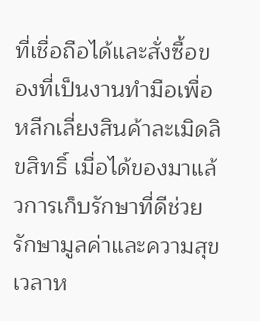ที่เชื่อถือได้และสั่งซื้อของที่เป็นงานทำมือเพื่อหลีกเลี่ยงสินค้าละเมิดลิขสิทธิ์ เมื่อได้ของมาแล้วการเก็บรักษาที่ดีช่วยรักษามูลค่าและความสุขเวลาห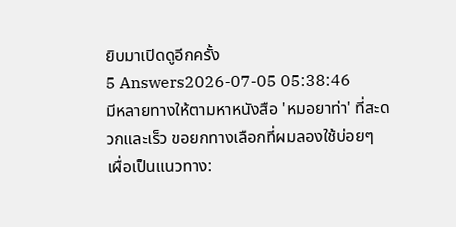ยิบมาเปิดดูอีกครั้ง
5 Answers2026-07-05 05:38:46
มีหลายทางให้ตามหาหนังสือ 'หมอยาท่า' ที่สะดวกและเร็ว ขอยกทางเลือกที่ผมลองใช้บ่อยๆ เผื่อเป็นแนวทาง: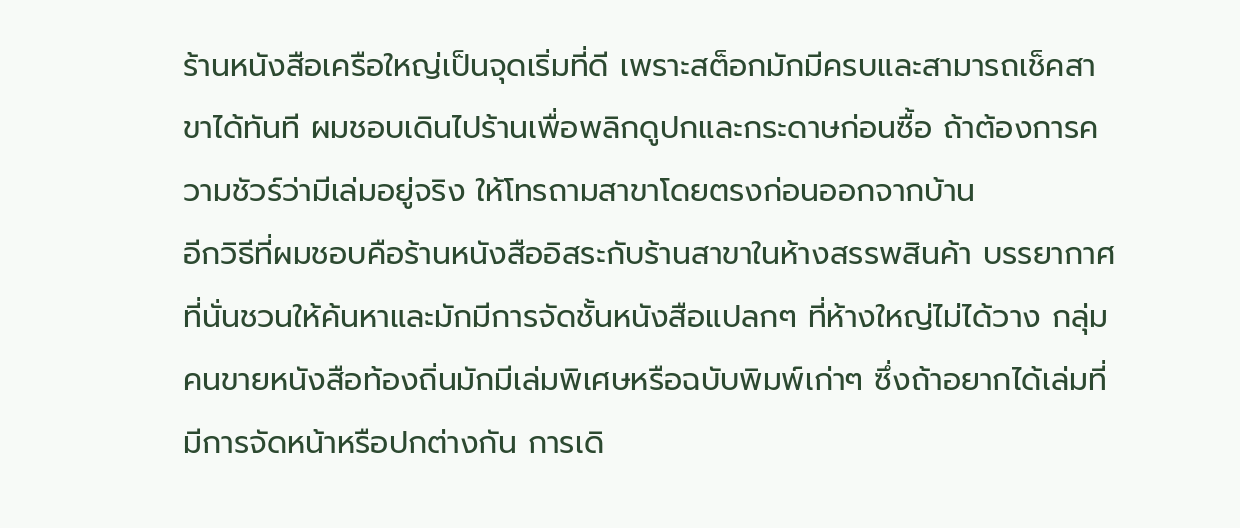ร้านหนังสือเครือใหญ่เป็นจุดเริ่มที่ดี เพราะสต็อกมักมีครบและสามารถเช็คสาขาได้ทันที ผมชอบเดินไปร้านเพื่อพลิกดูปกและกระดาษก่อนซื้อ ถ้าต้องการความชัวร์ว่ามีเล่มอยู่จริง ให้โทรถามสาขาโดยตรงก่อนออกจากบ้าน
อีกวิธีที่ผมชอบคือร้านหนังสืออิสระกับร้านสาขาในห้างสรรพสินค้า บรรยากาศที่นั่นชวนให้ค้นหาและมักมีการจัดชั้นหนังสือแปลกๆ ที่ห้างใหญ่ไม่ได้วาง กลุ่มคนขายหนังสือท้องถิ่นมักมีเล่มพิเศษหรือฉบับพิมพ์เก่าๆ ซึ่งถ้าอยากได้เล่มที่มีการจัดหน้าหรือปกต่างกัน การเดิ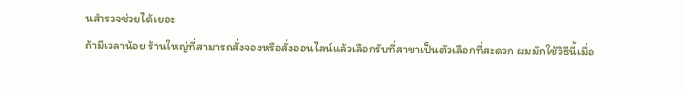นสำรวจช่วยได้เยอะ
ถ้ามีเวลาน้อย ร้านใหญ่ที่สามารถสั่งจองหรือสั่งออนไลน์แล้วเลือกรับที่สาขาเป็นตัวเลือกที่สะดวก ผมมักใช้วิธีนี้เมื่อ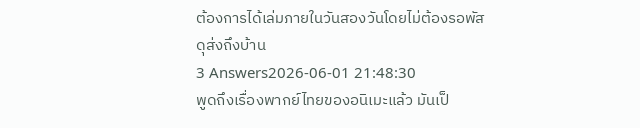ต้องการได้เล่มภายในวันสองวันโดยไม่ต้องรอพัสดุส่งถึงบ้าน
3 Answers2026-06-01 21:48:30
พูดถึงเรื่องพากย์ไทยของอนิเมะแล้ว มันเป็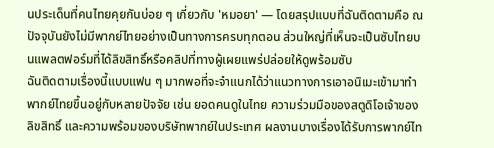นประเด็นที่คนไทยคุยกันบ่อย ๆ เกี่ยวกับ 'หมอยา' — โดยสรุปแบบที่ฉันติดตามคือ ณ ปัจจุบันยังไม่มีพากย์ไทยอย่างเป็นทางการครบทุกตอน ส่วนใหญ่ที่เห็นจะเป็นซับไทยบนแพลตฟอร์มที่ได้ลิขสิทธิ์หรือคลิปที่ทางผู้เผยแพร่ปล่อยให้ดูพร้อมซับ
ฉันติดตามเรื่องนี้แบบแฟน ๆ มากพอที่จะจำแนกได้ว่าแนวทางการเอาอนิเมะเข้ามาทำพากย์ไทยขึ้นอยู่กับหลายปัจจัย เช่น ยอดคนดูในไทย ความร่วมมือของสตูดิโอเจ้าของลิขสิทธิ์ และความพร้อมของบริษัทพากย์ในประเทศ ผลงานบางเรื่องได้รับการพากย์ไท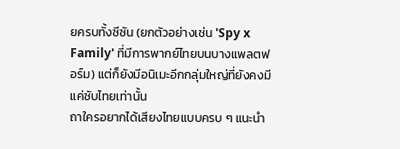ยครบทั้งซีซัน (ยกตัวอย่างเช่น 'Spy x Family' ที่มีการพากย์ไทยบนบางแพลตฟอร์ม) แต่ก็ยังมีอนิเมะอีกกลุ่มใหญ่ที่ยังคงมีแค่ซับไทยเท่านั้น
ถาใครอยากได้เสียงไทยแบบครบ ๆ แนะนำ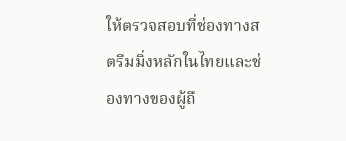ให้ตรวจสอบที่ช่องทางสตรีมมิ่งหลักในไทยและช่องทางของผู้ถื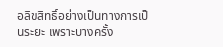อลิขสิทธิ์อย่างเป็นทางการเป็นระยะ เพราะบางครั้ง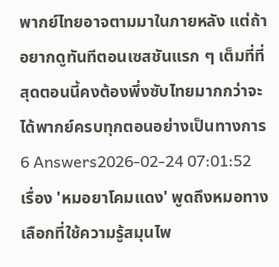พากย์ไทยอาจตามมาในภายหลัง แต่ถ้าอยากดูทันทีตอนเซสชันแรก ๆ เต็มที่ที่สุดตอนนี้คงต้องพึ่งซับไทยมากกว่าจะได้พากย์ครบทุกตอนอย่างเป็นทางการ
6 Answers2026-02-24 07:01:52
เรื่อง 'หมอยาโคมแดง' พูดถึงหมอทางเลือกที่ใช้ความรู้สมุนไพ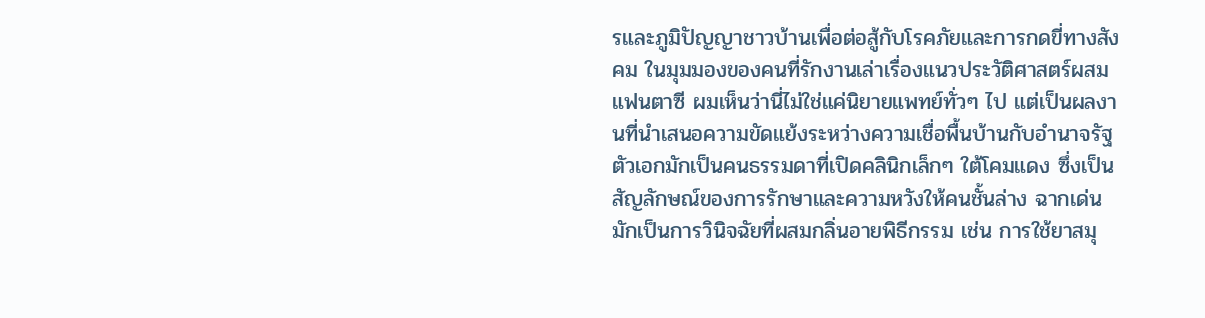รและภูมิปัญญาชาวบ้านเพื่อต่อสู้กับโรคภัยและการกดขี่ทางสังคม ในมุมมองของคนที่รักงานเล่าเรื่องแนวประวัติศาสตร์ผสมแฟนตาซี ผมเห็นว่านี่ไม่ใช่แค่นิยายแพทย์ทั่วๆ ไป แต่เป็นผลงานที่นำเสนอความขัดแย้งระหว่างความเชื่อพื้นบ้านกับอำนาจรัฐ
ตัวเอกมักเป็นคนธรรมดาที่เปิดคลินิกเล็กๆ ใต้โคมแดง ซึ่งเป็นสัญลักษณ์ของการรักษาและความหวังให้คนชั้นล่าง ฉากเด่นมักเป็นการวินิจฉัยที่ผสมกลิ่นอายพิธีกรรม เช่น การใช้ยาสมุ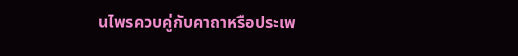นไพรควบคู่กับคาถาหรือประเพ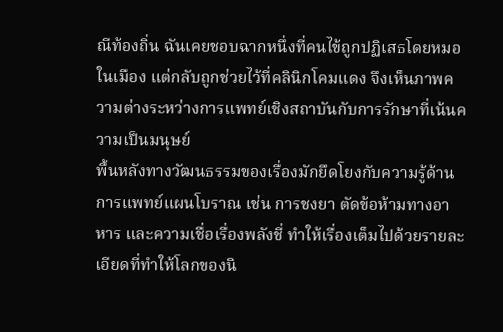ณีท้องถิ่น ฉันเคยชอบฉากหนึ่งที่คนไข้ถูกปฏิเสธโดยหมอในเมือง แต่กลับถูกช่วยไว้ที่คลินิกโคมแดง จึงเห็นภาพความต่างระหว่างการแพทย์เชิงสถาบันกับการรักษาที่เน้นความเป็นมนุษย์
พื้นหลังทางวัฒนธรรมของเรื่องมักยึดโยงกับความรู้ด้านการแพทย์แผนโบราณ เช่น การชงยา ตัดข้อห้ามทางอาหาร และความเชื่อเรื่องพลังชี่ ทำให้เรื่องเต็มไปด้วยรายละเอียดที่ทำให้โลกของนิ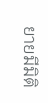ยายมีมิติ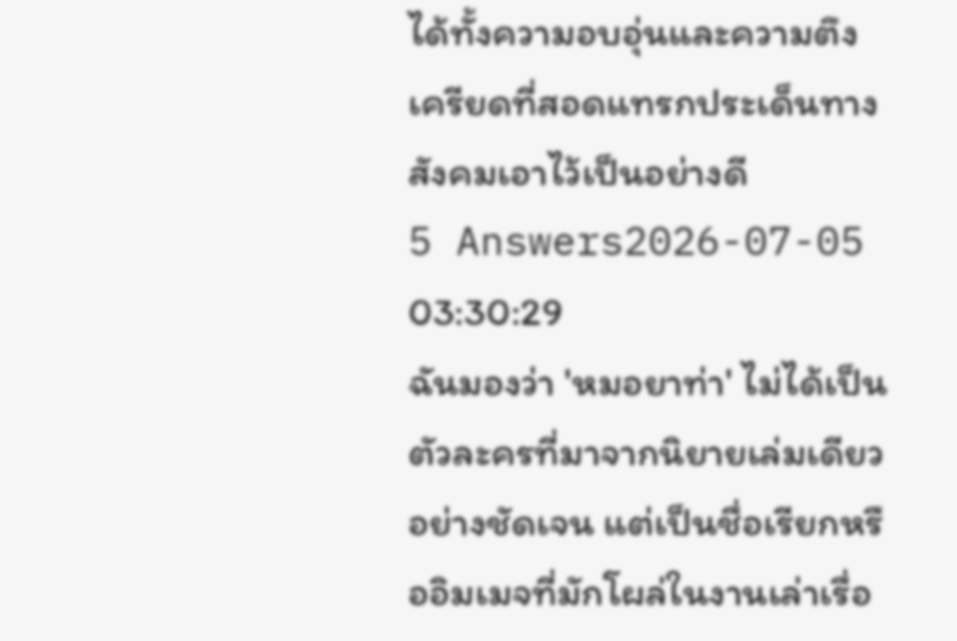ได้ทั้งความอบอุ่นและความตึงเครียดที่สอดแทรกประเด็นทางสังคมเอาไว้เป็นอย่างดี
5 Answers2026-07-05 03:30:29
ฉันมองว่า 'หมอยาท่า' ไม่ได้เป็นตัวละครที่มาจากนิยายเล่มเดียวอย่างชัดเจน แต่เป็นชื่อเรียกหรืออิมเมจที่มักโผล่ในงานเล่าเรื่อ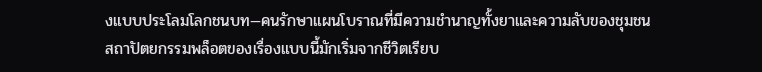งแบบประโลมโลกชนบท—คนรักษาแผนโบราณที่มีความชำนาญทั้งยาและความลับของชุมชน
สถาปัตยกรรมพล็อตของเรื่องแบบนี้มักเริ่มจากชีวิตเรียบ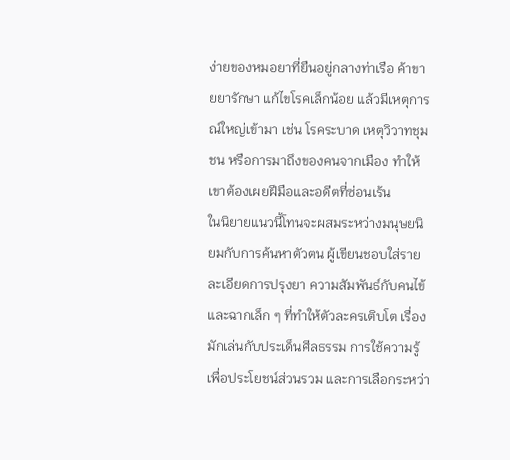ง่ายของหมอยาที่ยืนอยู่กลางท่าเรือ ค้าขายยารักษา แก้ไขโรคเล็กน้อย แล้วมีเหตุการณ์ใหญ่เข้ามา เช่น โรคระบาด เหตุวิวาทชุมชน หรือการมาถึงของคนจากเมือง ทำให้เขาต้องเผยฝีมือและอดีตที่ซ่อนเร้น
ในนิยายแนวนี้โทนจะผสมระหว่างมนุษยนิยมกับการค้นหาตัวตน ผู้เขียนชอบใส่รายละเอียดการปรุงยา ความสัมพันธ์กับคนไข้ และฉากเล็ก ๆ ที่ทำให้ตัวละครเติบโต เรื่องมักเล่นกับประเด็นศีลธรรม การใช้ความรู้เพื่อประโยชน์ส่วนรวม และการเลือกระหว่า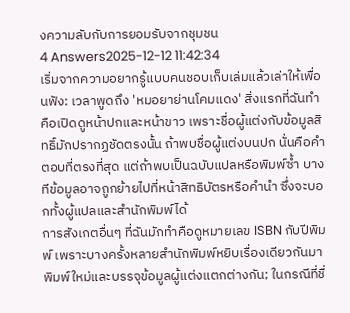งความลับกับการยอมรับจากชุมชน
4 Answers2025-12-12 11:42:34
เริ่มจากความอยากรู้แบบคนชอบเก็บเล่มแล้วเล่าให้เพื่อนฟัง: เวลาพูดถึง 'หมอยาย่านโคมแดง' สิ่งแรกที่ฉันทำคือเปิดดูหน้าปกและหน้าขาว เพราะชื่อผู้แต่งกับข้อมูลสิทธิ์มักปรากฏชัดตรงนั้น ถ้าพบชื่อผู้แต่งบนปก นั่นคือคำตอบที่ตรงที่สุด แต่ถ้าพบเป็นฉบับแปลหรือพิมพ์ซ้ำ บางทีข้อมูลอาจถูกย้ายไปที่หน้าสิทธิบัตรหรือคำนำ ซึ่งจะบอกทั้งผู้แปลและสำนักพิมพ์ได้
การสังเกตอื่นๆ ที่ฉันมักทำคือดูหมายเลข ISBN กับปีพิมพ์ เพราะบางครั้งหลายสำนักพิมพ์หยิบเรื่องเดียวกันมาพิมพ์ใหม่และบรรจุข้อมูลผู้แต่งแตกต่างกัน; ในกรณีที่ชื่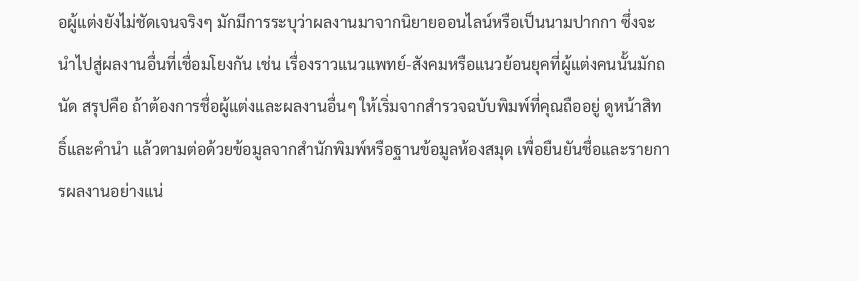อผู้แต่งยังไม่ชัดเจนจริงๆ มักมีการระบุว่าผลงานมาจากนิยายออนไลน์หรือเป็นนามปากกา ซึ่งจะนำไปสู่ผลงานอื่นที่เชื่อมโยงกัน เช่น เรื่องราวแนวแพทย์-สังคมหรือแนวย้อนยุคที่ผู้แต่งคนนั้นมักถนัด สรุปคือ ถ้าต้องการชื่อผู้แต่งและผลงานอื่นๆ ให้เริ่มจากสำรวจฉบับพิมพ์ที่คุณถืออยู่ ดูหน้าสิทธิ์และคำนำ แล้วตามต่อด้วยข้อมูลจากสำนักพิมพ์หรือฐานข้อมูลห้องสมุด เพื่อยืนยันชื่อและรายการผลงานอย่างแน่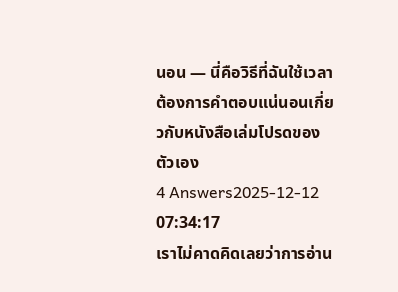นอน — นี่คือวิธีที่ฉันใช้เวลาต้องการคำตอบแน่นอนเกี่ยวกับหนังสือเล่มโปรดของตัวเอง
4 Answers2025-12-12 07:34:17
เราไม่คาดคิดเลยว่าการอ่าน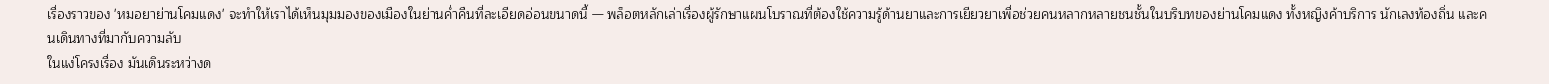เรื่องราวของ 'หมอยาย่านโคมแดง' จะทำให้เราได้เห็นมุมมองของเมืองในย่านค่ำคืนที่ละเอียดอ่อนขนาดนี้ — พล็อตหลักเล่าเรื่องผู้รักษาแผนโบราณที่ต้องใช้ความรู้ด้านยาและการเยียวยาเพื่อช่วยคนหลากหลายชนชั้นในบริบทของย่านโคมแดง ทั้งหญิงค้าบริการ นักเลงท้องถิ่น และคนเดินทางที่มากับความลับ
ในแง่โครงเรื่อง มันเดินระหว่างด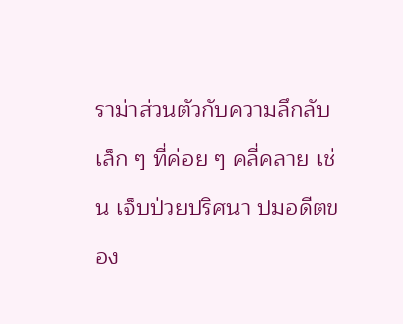ราม่าส่วนตัวกับความลึกลับเล็ก ๆ ที่ค่อย ๆ คลี่คลาย เช่น เจ็บป่วยปริศนา ปมอดีตของ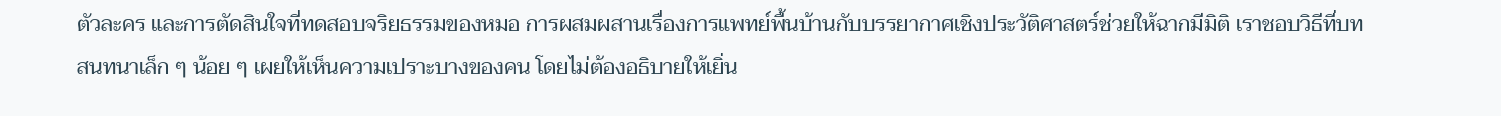ตัวละคร และการตัดสินใจที่ทดสอบจริยธรรมของหมอ การผสมผสานเรื่องการแพทย์พื้นบ้านกับบรรยากาศเชิงประวัติศาสตร์ช่วยให้ฉากมีมิติ เราชอบวิธีที่บทสนทนาเล็ก ๆ น้อย ๆ เผยให้เห็นความเปราะบางของคน โดยไม่ต้องอธิบายให้เยิ่น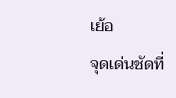เย้อ
จุดเด่นชัดที่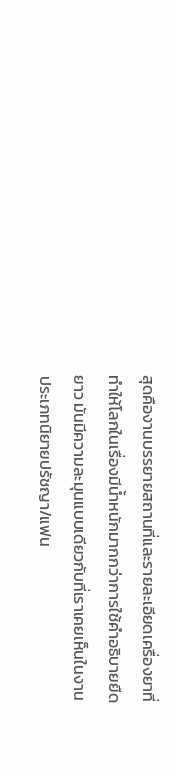สุดคืองานบรรยายสถานที่และรายละเอียดเครื่องยาที่ทำให้โลกในเรื่องมีน้ำหนักมากกว่าการใช้คำอธิบายยืดยาว มันมีความละมุนแบบเดียวกับที่เราเคยเห็นในงานประเภทนิยายปรัชญา/แฟน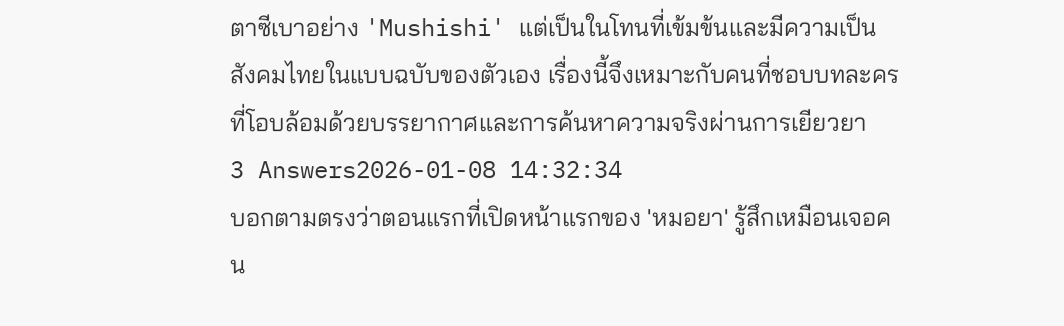ตาซีเบาอย่าง 'Mushishi' แต่เป็นในโทนที่เข้มข้นและมีความเป็นสังคมไทยในแบบฉบับของตัวเอง เรื่องนี้จึงเหมาะกับคนที่ชอบบทละครที่โอบล้อมด้วยบรรยากาศและการค้นหาความจริงผ่านการเยียวยา
3 Answers2026-01-08 14:32:34
บอกตามตรงว่าตอนแรกที่เปิดหน้าแรกของ 'หมอยา' รู้สึกเหมือนเจอคน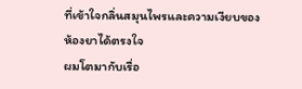ที่เข้าใจกลิ่นสมุนไพรและความเงียบของห้องยาได้ตรงใจ
ผมโตมากับเรื่อ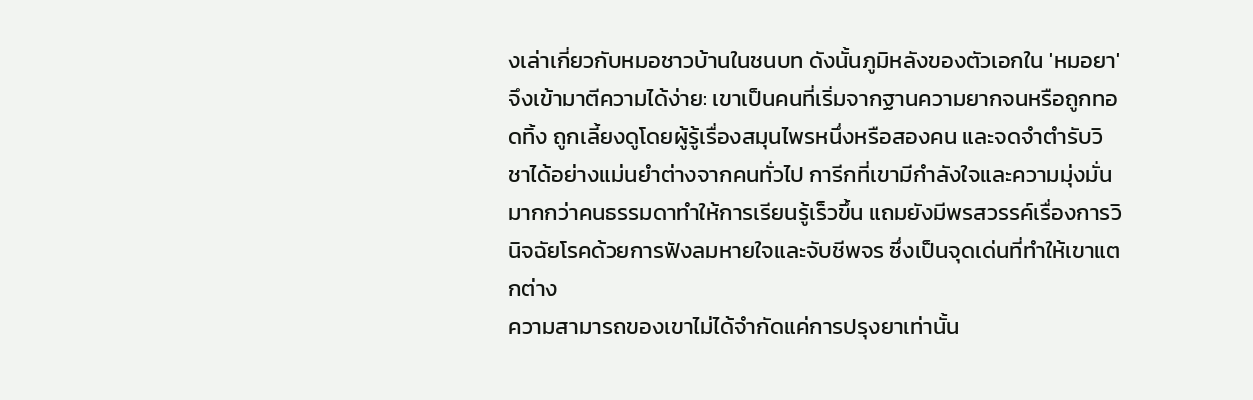งเล่าเกี่ยวกับหมอชาวบ้านในชนบท ดังนั้นภูมิหลังของตัวเอกใน 'หมอยา' จึงเข้ามาตีความได้ง่าย: เขาเป็นคนที่เริ่มจากฐานความยากจนหรือถูกทอดทิ้ง ถูกเลี้ยงดูโดยผู้รู้เรื่องสมุนไพรหนึ่งหรือสองคน และจดจำตำรับวิชาได้อย่างแม่นยำต่างจากคนทั่วไป การีกที่เขามีกำลังใจและความมุ่งมั่นมากกว่าคนธรรมดาทำให้การเรียนรู้เร็วขึ้น แถมยังมีพรสวรรค์เรื่องการวินิจฉัยโรคด้วยการฟังลมหายใจและจับชีพจร ซึ่งเป็นจุดเด่นที่ทำให้เขาแตกต่าง
ความสามารถของเขาไม่ได้จำกัดแค่การปรุงยาเท่านั้น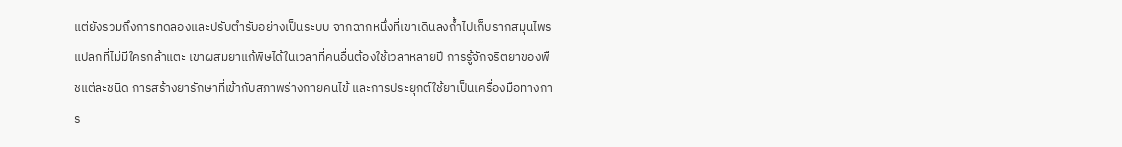แต่ยังรวมถึงการทดลองและปรับตำรับอย่างเป็นระบบ จากฉากหนึ่งที่เขาเดินลงถ้ำไปเก็บรากสมุนไพรแปลกที่ไม่มีใครกล้าแตะ เขาผสมยาแก้พิษได้ในเวลาที่คนอื่นต้องใช้เวลาหลายปี การรู้จักจริตยาของพืชแต่ละชนิด การสร้างยารักษาที่เข้ากับสภาพร่างกายคนไข้ และการประยุกต์ใช้ยาเป็นเครื่องมือทางการ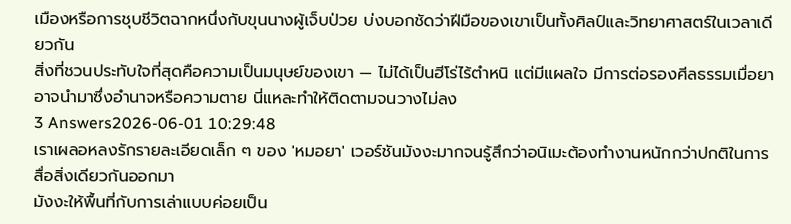เมืองหรือการชุบชีวิตฉากหนึ่งกับขุนนางผู้เจ็บป่วย บ่งบอกชัดว่าฝีมือของเขาเป็นทั้งศิลป์และวิทยาศาสตร์ในเวลาเดียวกัน
สิ่งที่ชวนประทับใจที่สุดคือความเป็นมนุษย์ของเขา — ไม่ได้เป็นฮีโร่ไร้ตำหนิ แต่มีแผลใจ มีการต่อรองศีลธรรมเมื่อยาอาจนำมาซึ่งอำนาจหรือความตาย นี่แหละทำให้ติดตามจนวางไม่ลง
3 Answers2026-06-01 10:29:48
เราเผลอหลงรักรายละเอียดเล็ก ๆ ของ 'หมอยา' เวอร์ชันมังงะมากจนรู้สึกว่าอนิเมะต้องทำงานหนักกว่าปกติในการสื่อสิ่งเดียวกันออกมา
มังงะให้พื้นที่กับการเล่าแบบค่อยเป็น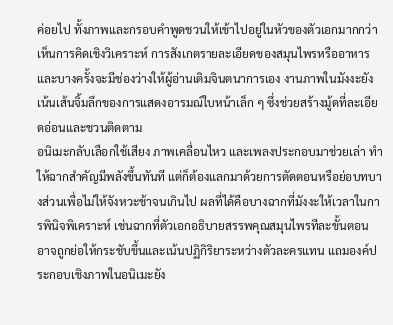ค่อยไป ทั้งภาพและกรอบคำพูดชวนให้เข้าไปอยู่ในหัวของตัวเอกมากกว่า เห็นการคิดเชิงวิเคราะห์ การสังเกตรายละเอียดของสมุนไพรหรืออาหาร และบางครั้งจะมีช่องว่างให้ผู้อ่านเติมจินตนาการเอง งานภาพในมังงะยังเน้นเส้นจิ้มลึกของการแสดงอารมณ์ใบหน้าเล็ก ๆ ซึ่งช่วยสร้างมู้ดที่ละเอียดอ่อนและชวนติดตาม
อนิเมะกลับเลือกใช้เสียง ภาพเคลื่อนไหว และเพลงประกอบมาช่วยเล่า ทำให้ฉากสำคัญมีพลังขึ้นทันที แต่ก็ต้องแลกมาด้วยการตัดตอนหรือย่อบทบางส่วนเพื่อไม่ให้จังหวะช้าจนเกินไป ผลที่ได้คือบางฉากที่มังงะให้เวลาในการพินิจพิเคราะห์ เช่นฉากที่ตัวเอกอธิบายสรรพคุณสมุนไพรทีละขั้นตอน อาจถูกย่อให้กระชับขึ้นและเน้นปฏิกิริยาระหว่างตัวละครแทน แถมองค์ประกอบเชิงภาพในอนิเมะยัง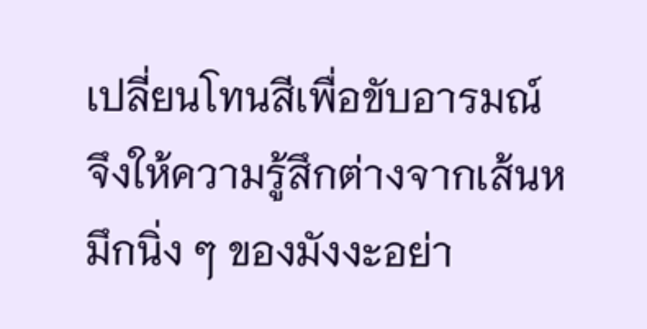เปลี่ยนโทนสีเพื่อขับอารมณ์ จึงให้ความรู้สึกต่างจากเส้นหมึกนิ่ง ๆ ของมังงะอย่า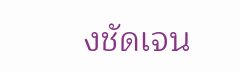งชัดเจน